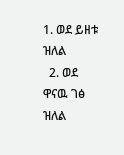1. ወደ ይዘቱ ዝለል
  2. ወደ ዋናዉ ገፅ ዝለል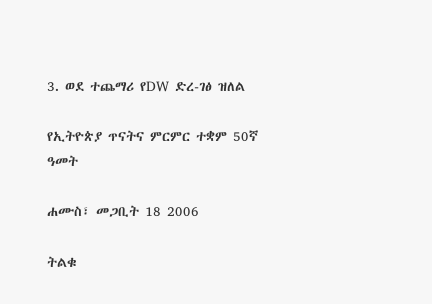3. ወደ ተጨማሪ የDW ድረ-ገፅ ዝለል

የኢትዮጵያ ጥናትና ምርምር ተቋም 50ኛ ዓመት

ሐሙስ፣ መጋቢት 18 2006

ትልቁ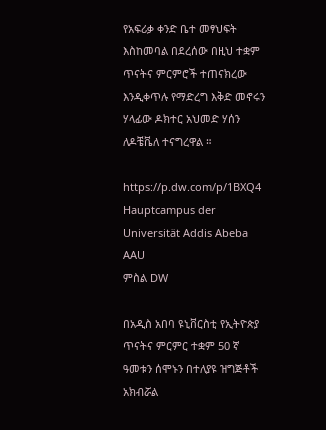የአፍሪቃ ቀንድ ቤተ መፃህፍት እስከመባል በደረሰው በዚህ ተቋም ጥናትና ምርምሮች ተጠናክረው እንዲቀጥሉ የማድረግ እቅድ መኖሩን ሃላፊው ዶክተር አህመድ ሃሰን ለዶቼቬለ ተናግረዋል ።

https://p.dw.com/p/1BXQ4
Hauptcampus der Universität Addis Abeba AAU
ምስል DW

በአዲስ አበባ ዩኒቨርስቲ የኢትዮጵያ ጥናትና ምርምር ተቋም 50 ኛ ዓመቱን ሰሞኑን በተለያዩ ዝግጅቶች አክብሯል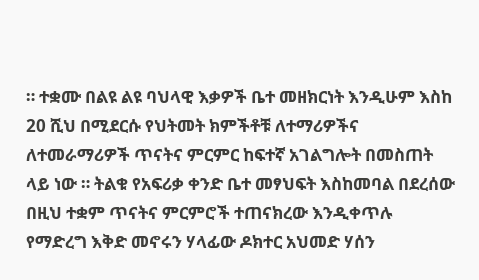። ተቋሙ በልዩ ልዩ ባህላዊ እቃዎች ቤተ መዘክርነት እንዲሁም እስከ 20 ሺህ በሚደርሱ የህትመት ክምችቶቹ ለተማሪዎችና ለተመራማሪዎች ጥናትና ምርምር ከፍተኛ አገልግሎት በመስጠት ላይ ነው ። ትልቁ የአፍሪቃ ቀንድ ቤተ መፃህፍት እስከመባል በደረሰው በዚህ ተቋም ጥናትና ምርምሮች ተጠናክረው እንዲቀጥሉ የማድረግ እቅድ መኖሩን ሃላፊው ዶክተር አህመድ ሃሰን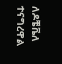ለዶቼቬለ ተናግረዋል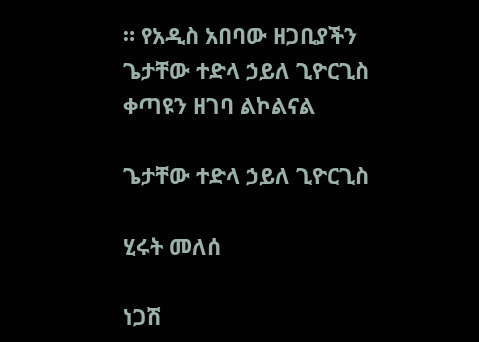። የአዲስ አበባው ዘጋቢያችን ጌታቸው ተድላ ኃይለ ጊዮርጊስ ቀጣዩን ዘገባ ልኮልናል

ጌታቸው ተድላ ኃይለ ጊዮርጊስ

ሂሩት መለሰ

ነጋሽ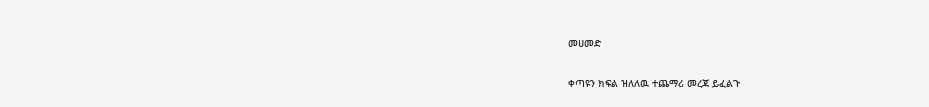መሀመድ

ቀጣዩን ክፍል ዝለለዉ ተጨማሪ መረጃ ይፈልጉ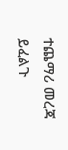ተጨማሪ መረጃ ይፈልጉ